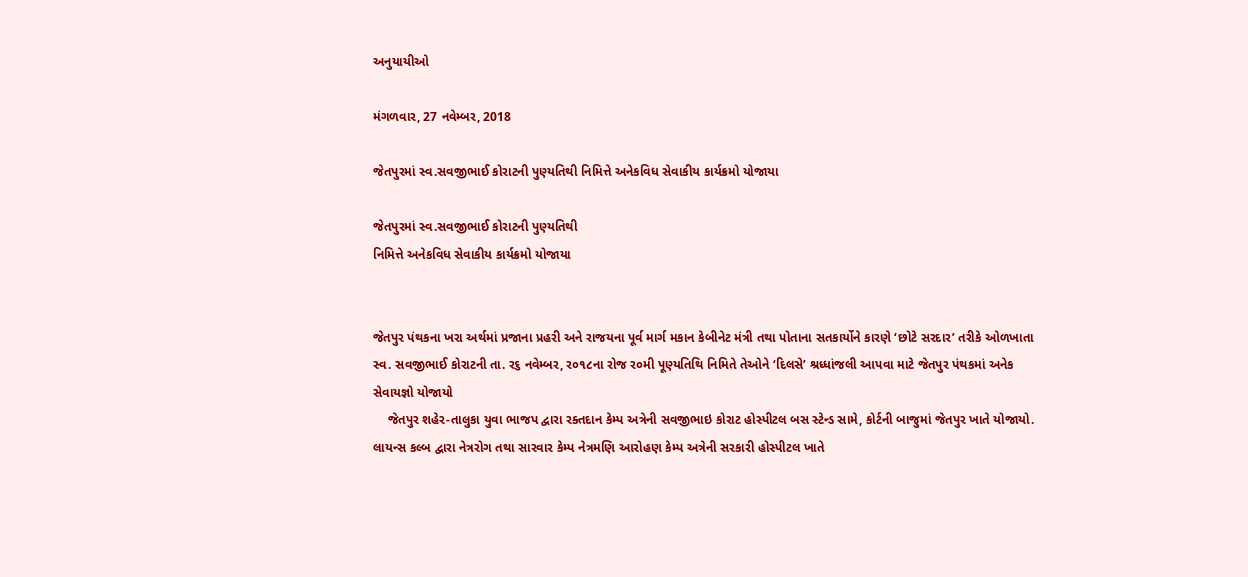અનુયાયીઓ

મંગળવાર, 27 નવેમ્બર, 2018

જેતપુરમાં સ્વ.સવજીભાઈ કોરાટની પુણ્યતિથી નિમિત્તે અનેકવિધ સેવાકીય કાર્યક્રમો યોજાયા

જેતપુરમાં સ્વ.સવજીભાઈ કોરાટની પુણ્યતિથી
નિમિત્તે અનેકવિધ સેવાકીય કાર્યક્રમો યોજાયા


જેતપુર પંથકના ખરા અર્થમાં પ્રજાના પ્રહરી અને રાજયના પૂર્વ માર્ગ મકાન કેબીનેટ મંત્રી તથા પોતાના સતકાર્યોને કારણે ‘છોટે સરદાર’ તરીકે ઓળખાતા સ્વ. સવજીભાઈ કોરાટની તા. ર૬ નવેમ્બર, ર૦૧૮ના રોજ ર૦મી પૂણ્યતિથિ નિમિતે તેઓને ‘દિલસે’ શ્રધ્ધાંજલી આપવા માટે જેતપુર પંથકમાં અનેક સેવાયજ્ઞો યોજાયો
    જેતપુર શહેર-તાલુકા યુવા ભાજપ દ્વારા રક્તદાન કેમ્પ અત્રેની સવજીભાઇ કોરાટ હોસ્પીટલ બસ સ્ટેન્ડ સામે, કોર્ટની બાજુમાં જેતપુર ખાતે યોજાયો. લાયન્સ કલ્બ દ્વારા નેત્રરોગ તથા સારવાર કેમ્પ નેત્રમણિ આરોહણ કેમ્પ અત્રેની સરકારી હોસ્પીટલ ખાતે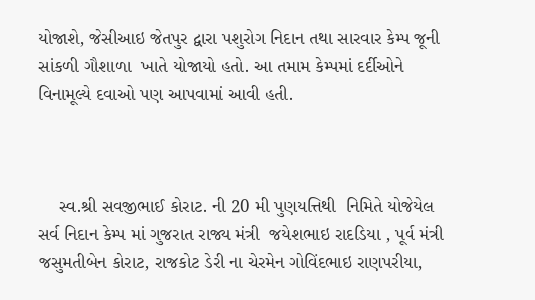યોજાશે, જેસીઆઇ જેતપુર દ્વારા પશુરોગ નિદાન તથા સારવાર કેમ્પ જૂની સાંકળી ગૌશાળા  ખાતે યોજાયો હતો. આ તમામ કેમ્પમાં દર્દીઓને વિનામૂલ્યે દવાઓ પણ આપવામાં આવી હતી.



    સ્વ.શ્રી સવજીભાઈ કોરાટ. ની 20 મી પુણયત્તિથી  નિમિતે યોજેયેલ સર્વ નિદાન કેમ્પ માં ગુજરાત રાજ્ય મંત્રી  જયેશભાઇ રાદડિયા , પૂર્વ મંત્રી જસુમતીબેન કોરાટ, રાજકોટ ડેરી ના ચેરમેન ગોવિંદભાઇ રાણપરીયા,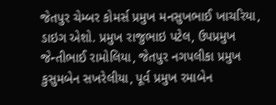જેતપુર ચેમ્બર કોમર્સ પ્રમુખ મનસુખભાઈ ખાચરિયા, ડાઇગ એશો. પ્રમુખ રાજુભાઇ પટેલ, ઉપપ્રમુખ જેન્તીભાઈ રામોલિયા, જેતપુર નગપલીકા પ્રમુખ કુસુમબેન સખરેલીયા, પૂર્વ પ્રમુખ રમાબેન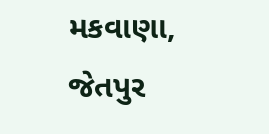મકવાણા, જેતપુર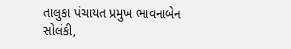તાલુકા પંચાયત પ્રમુખ ભાવનાબેન સોલંકી,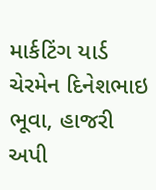માર્કટિંગ યાર્ડ ચેરમેન દિનેશભાઇ ભૂવા, હાજરી અપી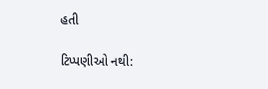હતી

ટિપ્પણીઓ નથી: